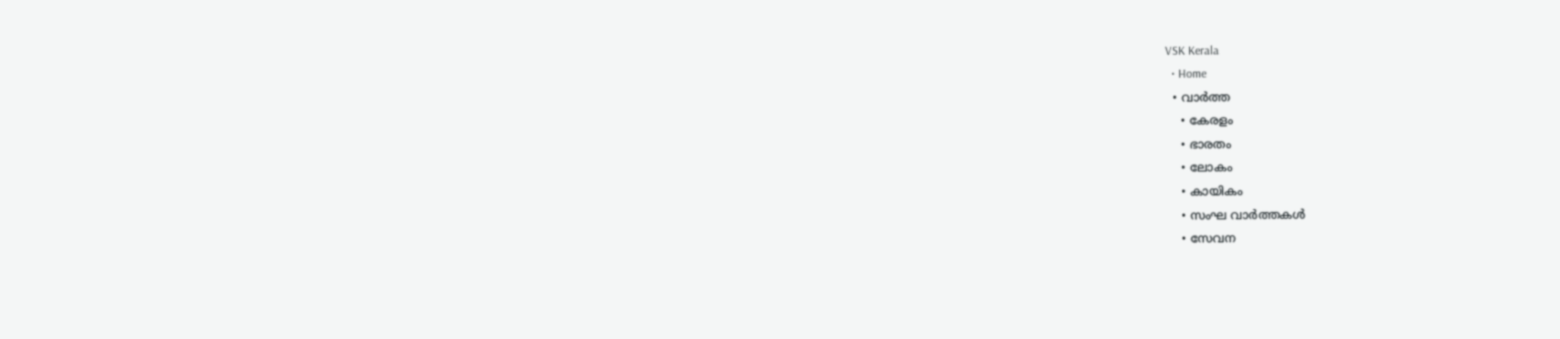VSK Kerala
  • Home
  • വാര്‍ത്ത
    • കേരളം
    • ഭാരതം
    • ലോകം
    • കായികം
    • സംഘ വാര്‍ത്തകള്‍
    • സേവന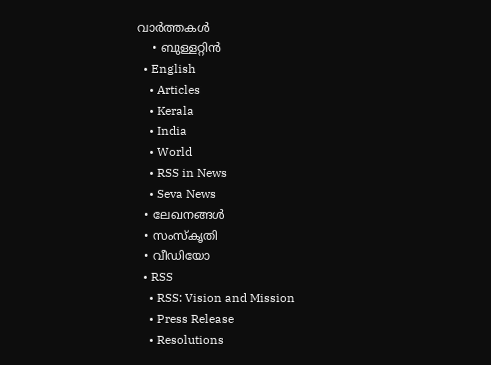വാര്‍ത്തകള്‍
    • ബുള്ളറ്റിൻ
  • English
    • Articles
    • Kerala
    • India
    • World
    • RSS in News
    • Seva News
  • ലേഖനങ്ങള്‍
  • സംസ്കൃതി
  • വീഡിയോ
  • RSS
    • RSS: Vision and Mission
    • Press Release
    • Resolutions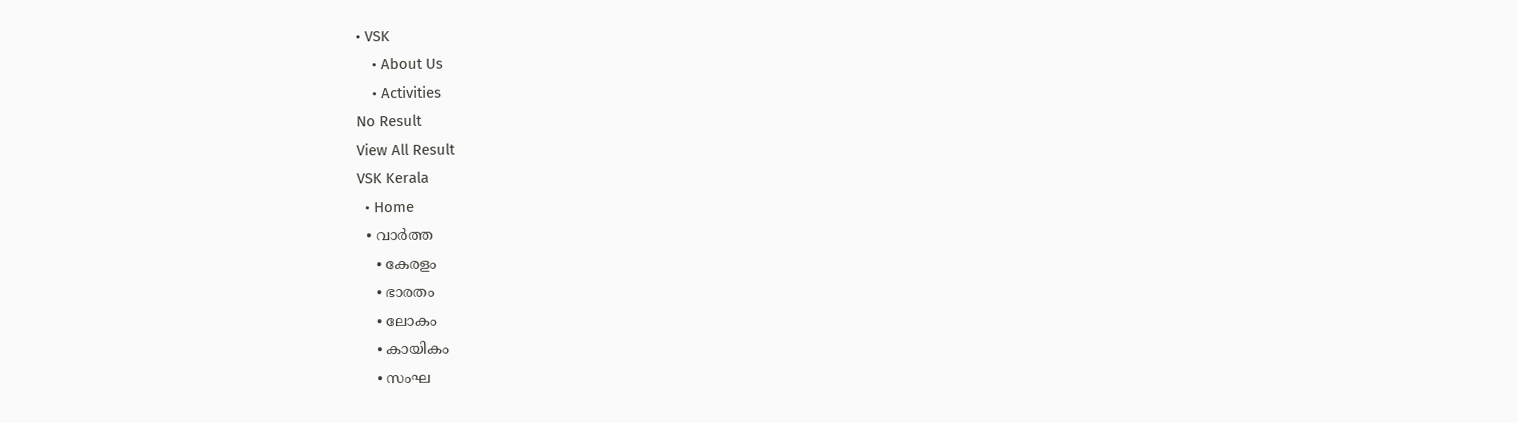• VSK
    • About Us
    • Activities
No Result
View All Result
VSK Kerala
  • Home
  • വാര്‍ത്ത
    • കേരളം
    • ഭാരതം
    • ലോകം
    • കായികം
    • സംഘ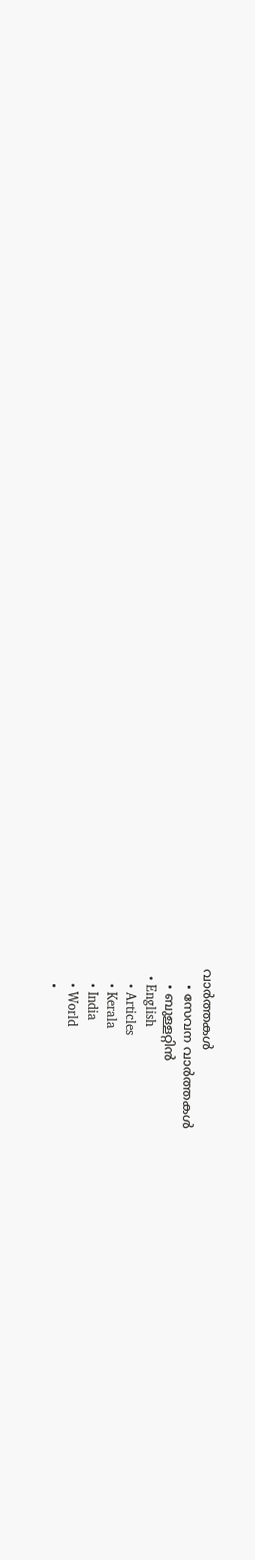വാര്‍ത്തകള്‍
    • സേവന വാര്‍ത്തകള്‍
    • ബുള്ളറ്റിൻ
  • English
    • Articles
    • Kerala
    • India
    • World
    •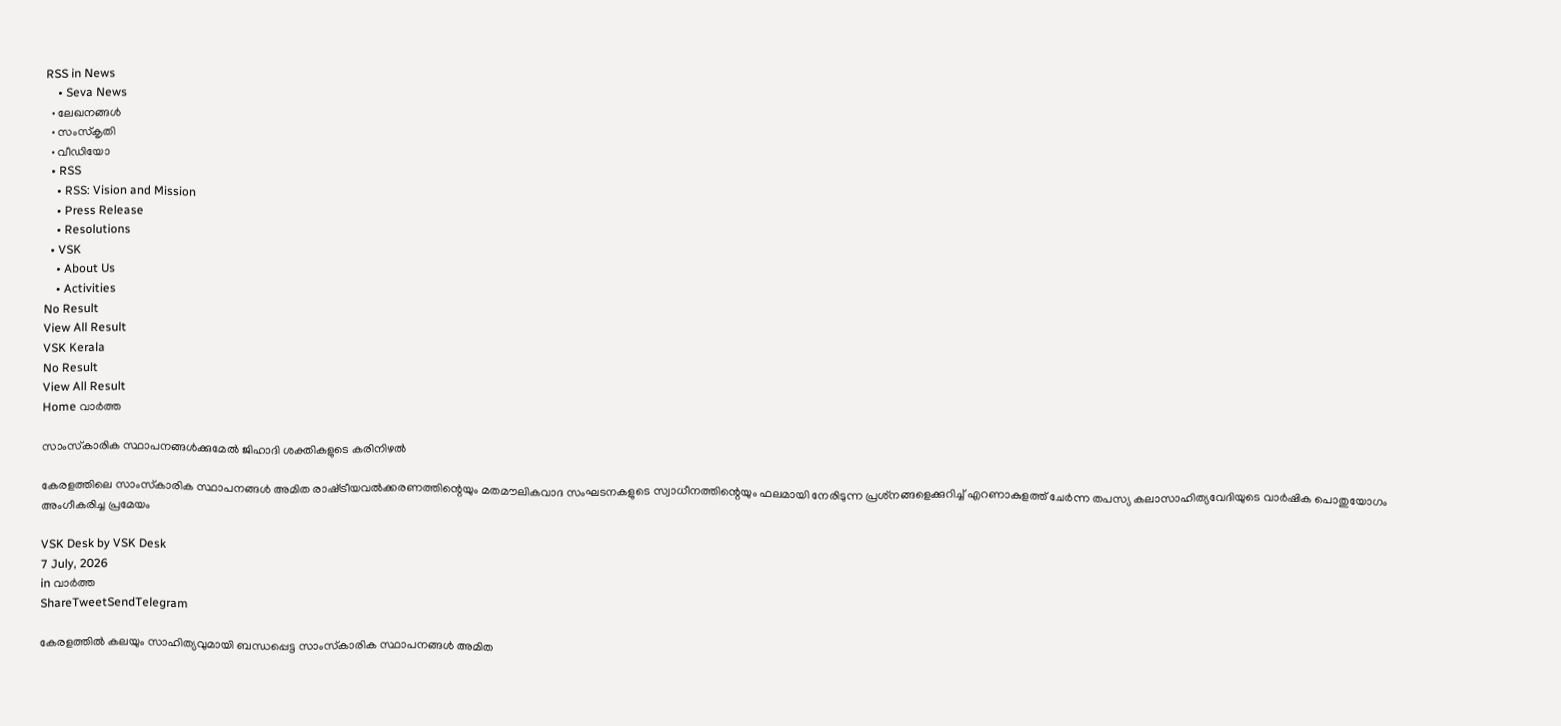RSS in News
    • Seva News
  • ലേഖനങ്ങള്‍
  • സംസ്കൃതി
  • വീഡിയോ
  • RSS
    • RSS: Vision and Mission
    • Press Release
    • Resolutions
  • VSK
    • About Us
    • Activities
No Result
View All Result
VSK Kerala
No Result
View All Result
Home വാര്‍ത്ത

സാംസ്‌കാരിക സ്ഥാപനങ്ങള്‍ക്കുമേല്‍ ജിഹാദി ശക്തികളുടെ കരിനിഴല്‍

കേരളത്തിലെ സാംസ്‌കാരിക സ്ഥാപനങ്ങള്‍ അമിത രാഷ്‌ട്രീയവല്‍ക്കരണത്തിന്റെയും മതമൗലികവാദ സംഘടനകളുടെ സ്വാധീനത്തിന്റെയും ഫലമായി നേരിടുന്ന പ്രശ്‌നങ്ങളെക്കുറിച്ച് എറണാകുളത്ത് ചേര്‍ന്ന തപസ്യ കലാസാഹിത്യവേദിയുടെ വാര്‍ഷിക പൊതുയോഗം അംഗീകരിച്ച പ്രമേയം

VSK Desk by VSK Desk
7 July, 2026
in വാര്‍ത്ത
ShareTweetSendTelegram

കേരളത്തില്‍ കലയും സാഹിത്യവുമായി ബന്ധപ്പെട്ട സാംസ്‌കാരിക സ്ഥാപനങ്ങള്‍ അമിത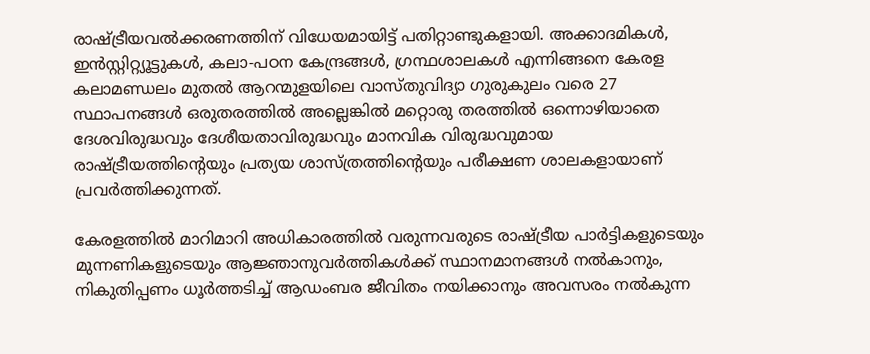രാഷ്‌ട്രീയവല്‍ക്കരണത്തിന് വിധേയമായിട്ട് പതിറ്റാണ്ടുകളായി. അക്കാദമികള്‍, ഇന്‍സ്റ്റിറ്റ്യൂട്ടുകള്‍, കലാ-പഠന കേന്ദ്രങ്ങള്‍, ഗ്രന്ഥശാലകള്‍ എന്നിങ്ങനെ കേരള കലാമണ്ഡലം മുതല്‍ ആറന്മുളയിലെ വാസ്തുവിദ്യാ ഗുരുകുലം വരെ 27 സ്ഥാപനങ്ങള്‍ ഒരുതരത്തില്‍ അല്ലെങ്കില്‍ മറ്റൊരു തരത്തില്‍ ഒന്നൊഴിയാതെ ദേശവിരുദ്ധവും ദേശീയതാവിരുദ്ധവും മാനവിക വിരുദ്ധവുമായ രാഷ്‌ട്രീയത്തിന്റെയും പ്രത്യയ ശാസ്ത്രത്തിന്റെയും പരീക്ഷണ ശാലകളായാണ് പ്രവര്‍ത്തിക്കുന്നത്.

കേരളത്തില്‍ മാറിമാറി അധികാരത്തില്‍ വരുന്നവരുടെ രാഷ്‌ട്രീയ പാര്‍ട്ടികളുടെയും മുന്നണികളുടെയും ആജ്ഞാനുവര്‍ത്തികള്‍ക്ക് സ്ഥാനമാനങ്ങള്‍ നല്‍കാനും, നികുതിപ്പണം ധൂര്‍ത്തടിച്ച് ആഡംബര ജീവിതം നയിക്കാനും അവസരം നല്‍കുന്ന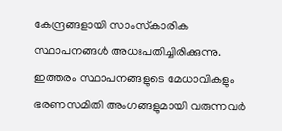കേന്ദ്രങ്ങളായി സാംസ്‌കാരിക സ്ഥാപനങ്ങള്‍ അധഃപതിച്ചിരിക്കുന്നു. ഇത്തരം സ്ഥാപനങ്ങളുടെ മേധാവികളും ഭരണസമിതി അംഗങ്ങളുമായി വരുന്നവര്‍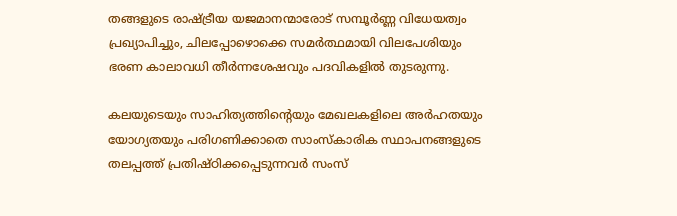തങ്ങളുടെ രാഷ്‌ട്രീയ യജമാനന്മാരോട് സമ്പൂര്‍ണ്ണ വിധേയത്വം പ്രഖ്യാപിച്ചും, ചിലപ്പോഴൊക്കെ സമര്‍ത്ഥമായി വിലപേശിയും ഭരണ കാലാവധി തീര്‍ന്നശേഷവും പദവികളില്‍ തുടരുന്നു.

കലയുടെയും സാഹിത്യത്തിന്റെയും മേഖലകളിലെ അര്‍ഹതയും യോഗ്യതയും പരിഗണിക്കാതെ സാംസ്‌കാരിക സ്ഥാപനങ്ങളുടെ തലപ്പത്ത് പ്രതിഷ്ഠിക്കപ്പെടുന്നവര്‍ സംസ്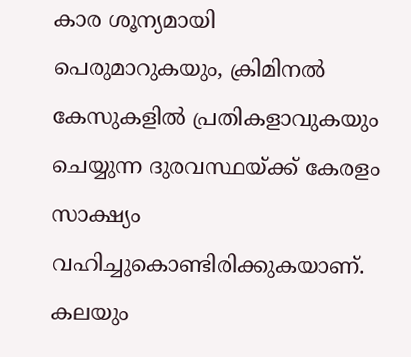കാര ശൂന്യമായി പെരുമാറുകയും, ക്രിമിനല്‍ കേസുകളില്‍ പ്രതികളാവുകയും ചെയ്യുന്ന ദുരവസ്ഥയ്‌ക്ക് കേരളം സാക്ഷ്യം വഹിച്ചുകൊണ്ടിരിക്കുകയാണ്. കലയും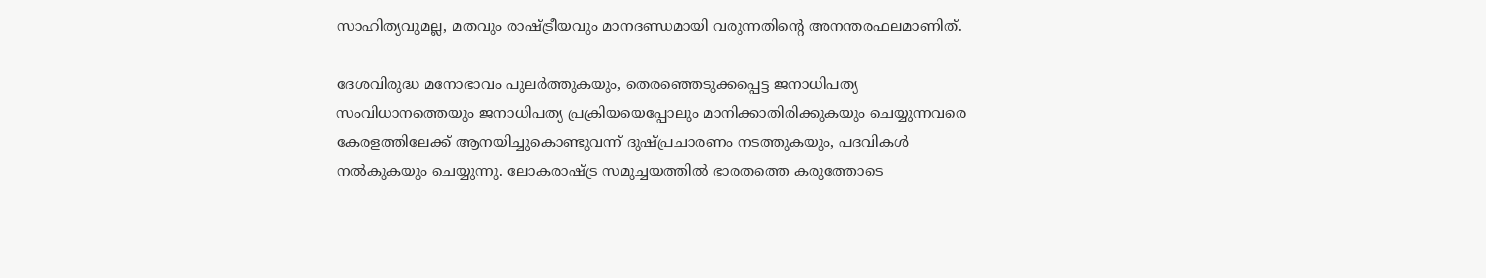സാഹിത്യവുമല്ല, മതവും രാഷ്‌ട്രീയവും മാനദണ്ഡമായി വരുന്നതിന്റെ അനന്തരഫലമാണിത്.

ദേശവിരുദ്ധ മനോഭാവം പുലര്‍ത്തുകയും, തെരഞ്ഞെടുക്കപ്പെട്ട ജനാധിപത്യ സംവിധാനത്തെയും ജനാധിപത്യ പ്രക്രിയയെപ്പോലും മാനിക്കാതിരിക്കുകയും ചെയ്യുന്നവരെ കേരളത്തിലേക്ക് ആനയിച്ചുകൊണ്ടുവന്ന് ദുഷ്പ്രചാരണം നടത്തുകയും, പദവികള്‍ നല്‍കുകയും ചെയ്യുന്നു. ലോകരാഷ്‌ട്ര സമുച്ചയത്തില്‍ ഭാരതത്തെ കരുത്തോടെ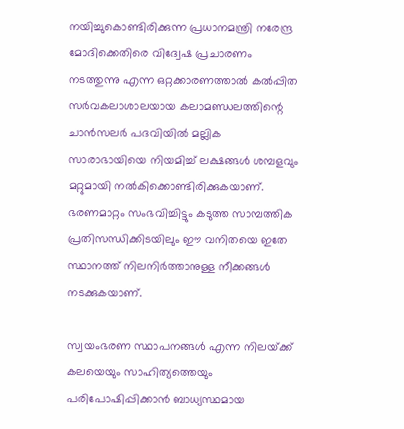നയിച്ചുകൊണ്ടിരിക്കുന്ന പ്രധാനമന്ത്രി നരേന്ദ്ര മോദിക്കെതിരെ വിദ്വേഷ പ്രചാരണം നടത്തുന്നു എന്ന ഒറ്റക്കാരണത്താല്‍ കല്‍പ്പിത സര്‍വകലാശാലയായ കലാമണ്ഡലത്തിന്റെ ചാന്‍സലര്‍ പദവിയില്‍ മല്ലിക സാരാഭായിയെ നിയമിച്ച് ലക്ഷങ്ങള്‍ ശമ്പളവും മറ്റുമായി നല്‍കിക്കൊണ്ടിരിക്കുകയാണ്. ഭരണമാറ്റം സംഭവിച്ചിട്ടും കടുത്ത സാമ്പത്തിക പ്രതിസന്ധിക്കിടയിലും ഈ വനിതയെ ഇതേ സ്ഥാനത്ത് നിലനിര്‍ത്താനുള്ള നീക്കങ്ങള്‍ നടക്കുകയാണ്.

സ്വയംഭരണ സ്ഥാപനങ്ങള്‍ എന്ന നിലയ്‌ക്ക് കലയെയും സാഹിത്യത്തെയും പരിപോഷിപ്പിക്കാന്‍ ബാധ്യസ്ഥമായ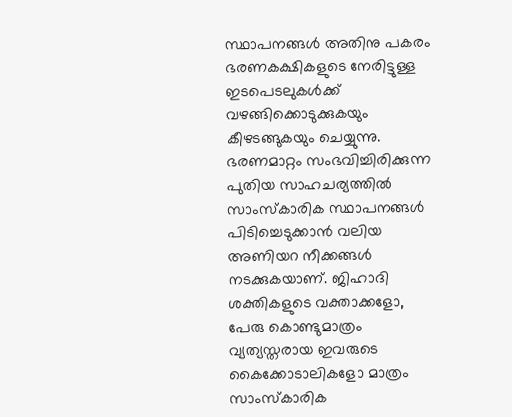സ്ഥാപനങ്ങള്‍ അതിനു പകരം ഭരണകക്ഷികളുടെ നേരിട്ടുള്ള ഇടപെടലുകള്‍ക്ക് വഴങ്ങിക്കൊടുക്കുകയും കീഴടങ്ങുകയും ചെയ്യുന്നു. ഭരണമാറ്റം സംഭവിച്ചിരിക്കുന്ന പുതിയ സാഹചര്യത്തില്‍ സാംസ്‌കാരിക സ്ഥാപനങ്ങള്‍ പിടിച്ചെടുക്കാന്‍ വലിയ അണിയറ നീക്കങ്ങള്‍ നടക്കുകയാണ്. ജിഹാദി ശക്തികളുടെ വക്താക്കളോ, പേരു കൊണ്ടുമാത്രം വ്യത്യസ്തരായ ഇവരുടെ കൈക്കോടാലികളോ മാത്രം സാംസ്‌കാരിക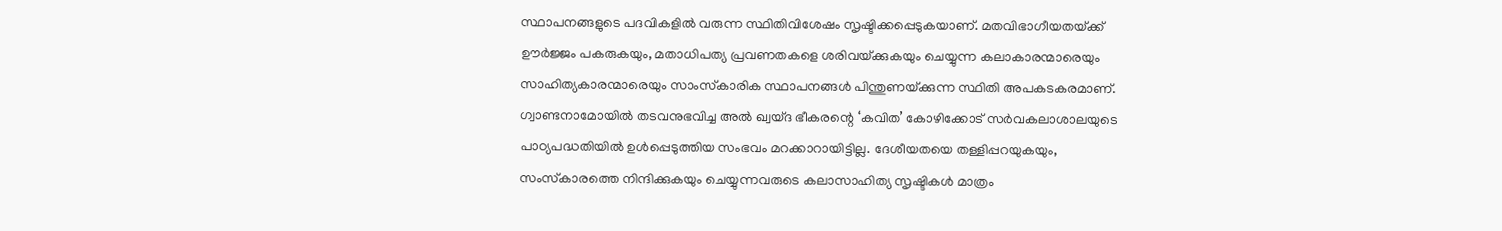സ്ഥാപനങ്ങളുടെ പദവികളില്‍ വരുന്ന സ്ഥിതിവിശേഷം സൃഷ്ടിക്കപ്പെടുകയാണ്. മതവിഭാഗീയതയ്‌ക്ക് ഊര്‍ജ്ജം പകരുകയും, മതാധിപത്യ പ്രവണതകളെ ശരിവയ്‌ക്കുകയും ചെയ്യുന്ന കലാകാരന്മാരെയും സാഹിത്യകാരന്മാരെയും സാംസ്‌കാരിക സ്ഥാപനങ്ങള്‍ പിന്തുണയ്‌ക്കുന്ന സ്ഥിതി അപകടകരമാണ്. ഗ്വാണ്ടനാമോയില്‍ തടവനുഭവിച്ച അല്‍ ഖ്വയ്ദ ഭീകരന്റെ ‘കവിത’ കോഴിക്കോട് സര്‍വകലാശാലയുടെ പാഠ്യപദ്ധതിയില്‍ ഉള്‍പ്പെടുത്തിയ സംഭവം മറക്കാറായിട്ടില്ല. ദേശീയതയെ തള്ളിപ്പറയുകയും, സംസ്‌കാരത്തെ നിന്ദിക്കുകയും ചെയ്യുന്നവരുടെ കലാസാഹിത്യ സൃഷ്ടികള്‍ മാത്രം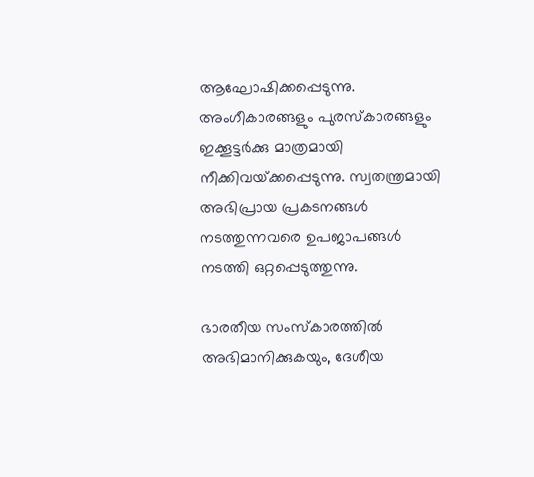ആഘോഷിക്കപ്പെടുന്നു. അംഗീകാരങ്ങളും പുരസ്‌കാരങ്ങളും ഇക്കൂട്ടര്‍ക്കു മാത്രമായി നീക്കിവയ്‌ക്കപ്പെടുന്നു. സ്വതന്ത്രമായി അഭിപ്രായ പ്രകടനങ്ങള്‍ നടത്തുന്നവരെ ഉപജാപങ്ങള്‍ നടത്തി ഒറ്റപ്പെടുത്തുന്നു.

ഭാരതീയ സംസ്‌കാരത്തില്‍ അഭിമാനിക്കുകയും, ദേശീയ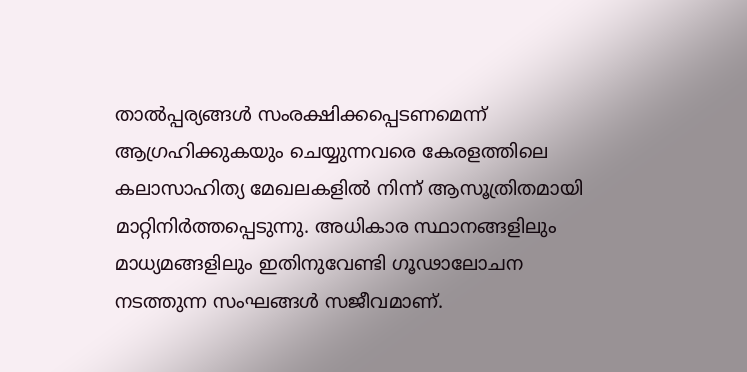താല്‍പ്പര്യങ്ങള്‍ സംരക്ഷിക്കപ്പെടണമെന്ന് ആഗ്രഹിക്കുകയും ചെയ്യുന്നവരെ കേരളത്തിലെ കലാസാഹിത്യ മേഖലകളില്‍ നിന്ന് ആസൂത്രിതമായി മാറ്റിനിര്‍ത്തപ്പെടുന്നു. അധികാര സ്ഥാനങ്ങളിലും മാധ്യമങ്ങളിലും ഇതിനുവേണ്ടി ഗൂഢാലോചന നടത്തുന്ന സംഘങ്ങള്‍ സജീവമാണ്.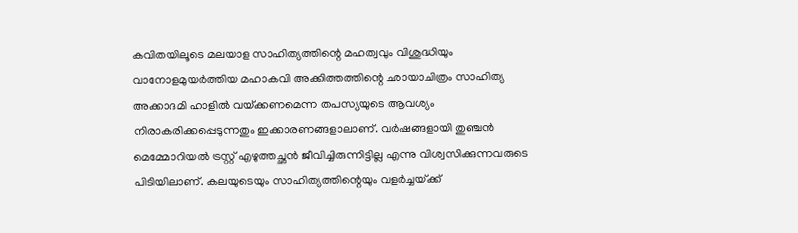കവിതയിലൂടെ മലയാള സാഹിത്യത്തിന്റെ മഹത്വവും വിശുദ്ധിയും വാനോളമുയര്‍ത്തിയ മഹാകവി അക്കിത്തത്തിന്റെ ഛായാചിത്രം സാഹിത്യ അക്കാദമി ഹാളില്‍ വയ്‌ക്കണമെന്ന തപസ്യയുടെ ആവശ്യം നിരാകരിക്കപ്പെടുന്നതും ഇക്കാരണങ്ങളാലാണ്. വര്‍ഷങ്ങളായി തുഞ്ചന്‍ മെമ്മോറിയല്‍ ട്രസ്റ്റ് എഴുത്തച്ഛന്‍ ജീവിച്ചിരുന്നിട്ടില്ല എന്നു വിശ്വസിക്കുന്നവരുടെ പിടിയിലാണ്. കലയുടെയും സാഹിത്യത്തിന്റെയും വളര്‍ച്ചയ്‌ക്ക്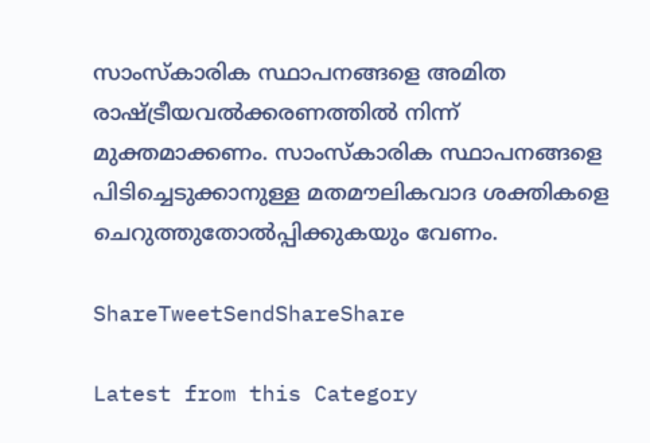സാംസ്‌കാരിക സ്ഥാപനങ്ങളെ അമിത രാഷ്‌ട്രീയവല്‍ക്കരണത്തില്‍ നിന്ന് മുക്തമാക്കണം. സാംസ്‌കാരിക സ്ഥാപനങ്ങളെ പിടിച്ചെടുക്കാനുള്ള മതമൗലികവാദ ശക്തികളെ ചെറുത്തുതോല്‍പ്പിക്കുകയും വേണം.

ShareTweetSendShareShare

Latest from this Category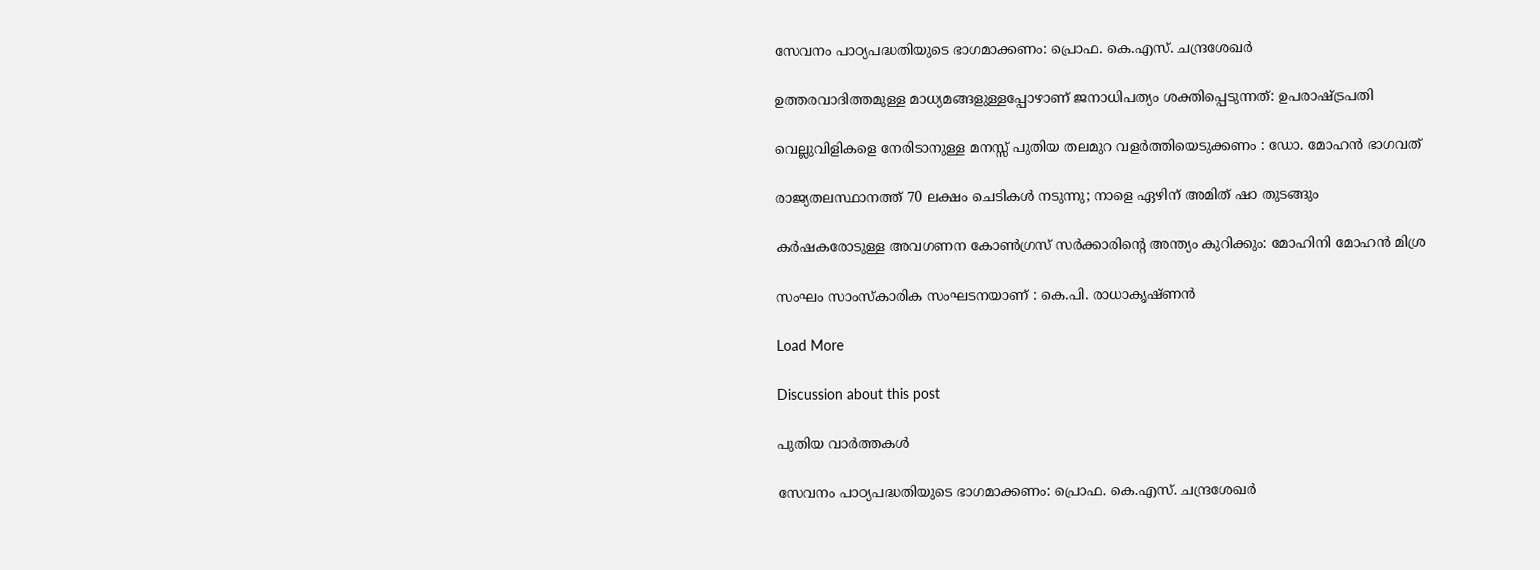സേവനം പാഠ്യപദ്ധതിയുടെ ഭാഗമാക്കണം: പ്രൊഫ. കെ.എസ്. ചന്ദ്രശേഖര്‍

ഉത്തരവാദിത്തമുള്ള മാധ്യമങ്ങളുള്ളപ്പോഴാണ് ജനാധിപത്യം ശക്തിപ്പെടുന്നത്: ഉപരാഷ്‌ട്രപതി

വെല്ലുവിളികളെ നേരിടാനുള്ള മനസ്സ് പുതിയ തലമുറ വളർത്തിയെടുക്കണം : ഡോ. മോഹൻ ഭാഗവത്

രാജ്യതലസ്ഥാനത്ത് 70 ലക്ഷം ചെടികൾ നടുന്നു; നാളെ ഏഴിന് അമിത് ഷാ തുടങ്ങും

കര്‍ഷകരോടുള്ള അവഗണന കോണ്‍ഗ്രസ് സര്‍ക്കാരിന്റെ അന്ത്യം കുറിക്കും: മോഹിനി മോഹന്‍ മിശ്ര

സംഘം സാംസ്കാരിക സംഘടനയാണ് : കെ.പി. രാധാകൃഷ്ണൻ

Load More

Discussion about this post

പുതിയ വാര്‍ത്തകള്‍

സേവനം പാഠ്യപദ്ധതിയുടെ ഭാഗമാക്കണം: പ്രൊഫ. കെ.എസ്. ചന്ദ്രശേഖര്‍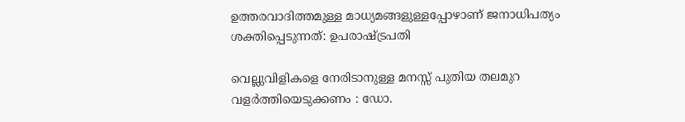ഉത്തരവാദിത്തമുള്ള മാധ്യമങ്ങളുള്ളപ്പോഴാണ് ജനാധിപത്യം ശക്തിപ്പെടുന്നത്: ഉപരാഷ്‌ട്രപതി

വെല്ലുവിളികളെ നേരിടാനുള്ള മനസ്സ് പുതിയ തലമുറ വളർത്തിയെടുക്കണം : ഡോ.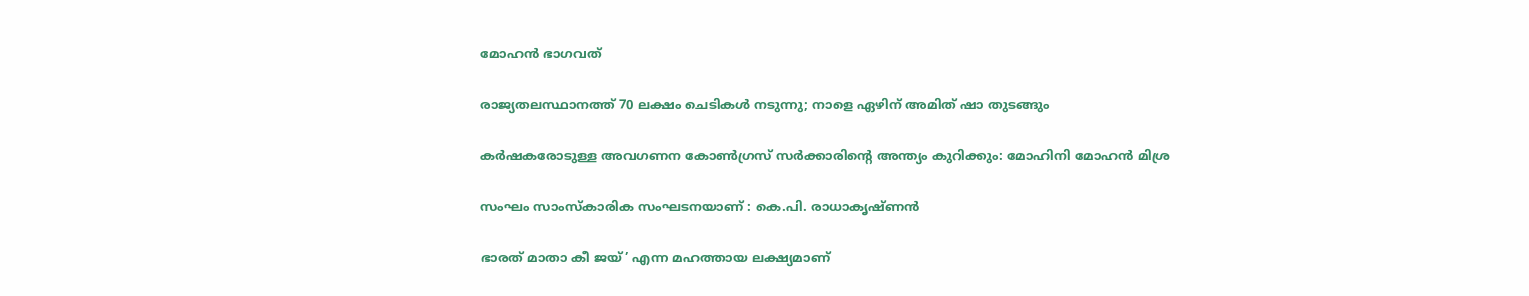മോഹൻ ഭാഗവത്

രാജ്യതലസ്ഥാനത്ത് 70 ലക്ഷം ചെടികൾ നടുന്നു; നാളെ ഏഴിന് അമിത് ഷാ തുടങ്ങും

കര്‍ഷകരോടുള്ള അവഗണന കോണ്‍ഗ്രസ് സര്‍ക്കാരിന്റെ അന്ത്യം കുറിക്കും: മോഹിനി മോഹന്‍ മിശ്ര

സംഘം സാംസ്കാരിക സംഘടനയാണ് : കെ.പി. രാധാകൃഷ്ണൻ

ഭാരത് മാതാ കീ ജയ്’ എന്ന മഹത്തായ ലക്ഷ്യമാണ്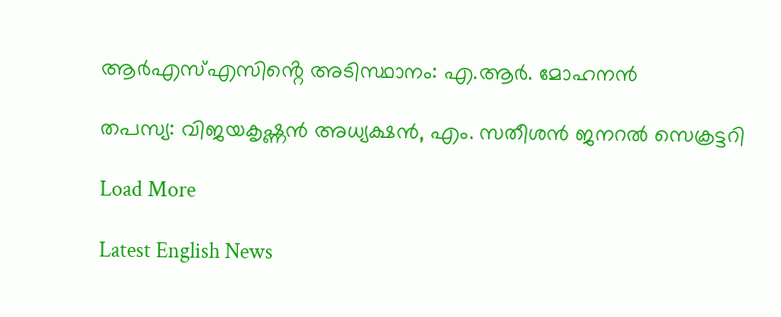ആർഎസ്എസിൻ്റെ അടിസ്ഥാനം: എ.ആർ. മോഹനൻ

തപസ്യ: വിജയകൃഷ്ണന്‍ അധ്യക്ഷന്‍, എം. സതീശന്‍ ജനറല്‍ സെക്രട്ടറി

Load More

Latest English News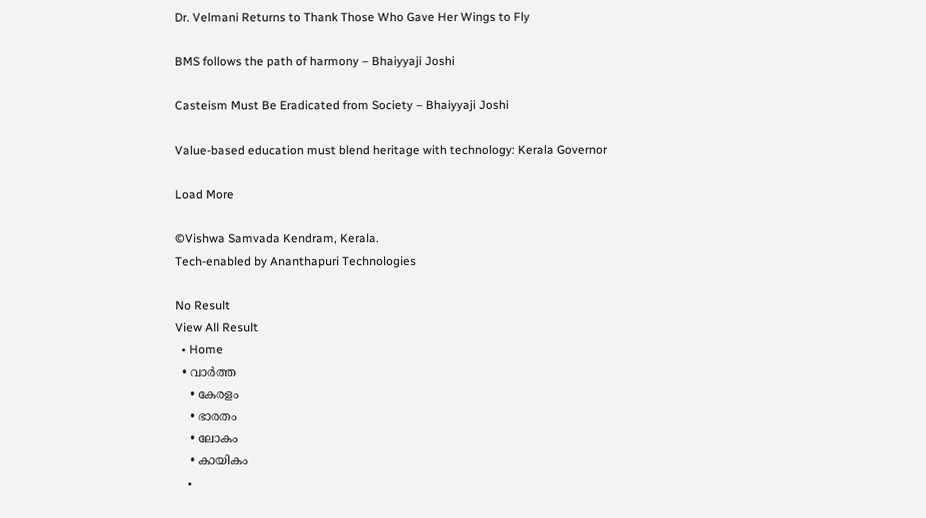Dr. Velmani Returns to Thank Those Who Gave Her Wings to Fly

BMS follows the path of harmony – Bhaiyyaji Joshi

Casteism Must Be Eradicated from Society – Bhaiyyaji Joshi

Value-based education must blend heritage with technology: Kerala Governor

Load More

©Vishwa Samvada Kendram, Kerala.
Tech-enabled by Ananthapuri Technologies

No Result
View All Result
  • Home
  • വാര്‍ത്ത
    • കേരളം
    • ഭാരതം
    • ലോകം
    • കായികം
    •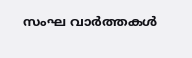സംഘ വാര്‍ത്തകള്‍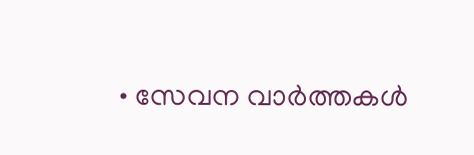• സേവന വാര്‍ത്തകള്‍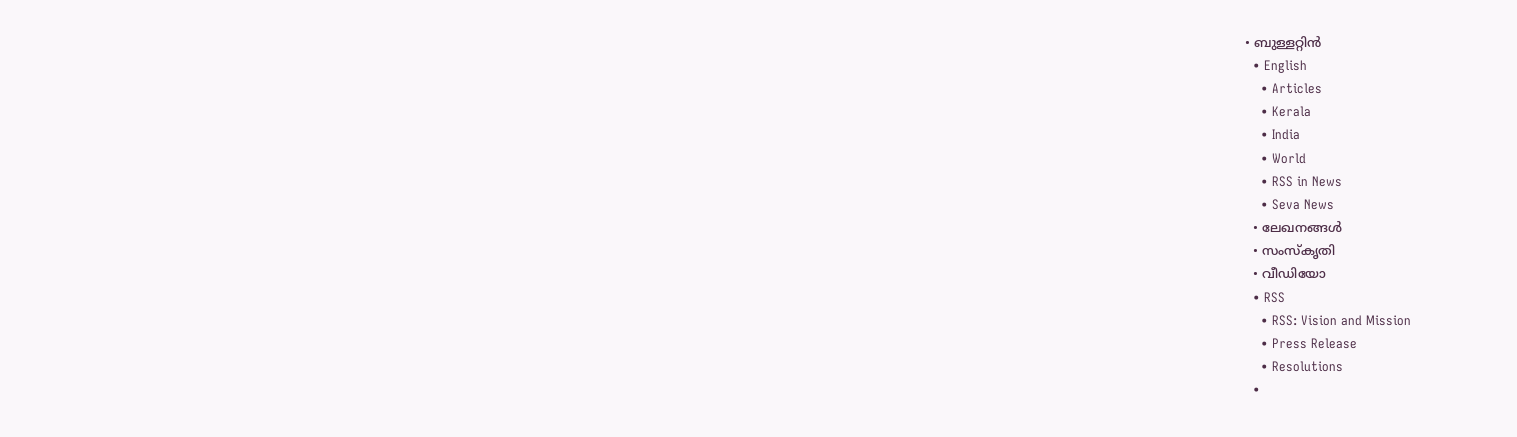• ബുള്ളറ്റിൻ
  • English
    • Articles
    • Kerala
    • India
    • World
    • RSS in News
    • Seva News
  • ലേഖനങ്ങള്‍
  • സംസ്കൃതി
  • വീഡിയോ
  • RSS
    • RSS: Vision and Mission
    • Press Release
    • Resolutions
  •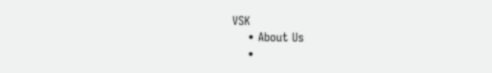VSK
    • About Us
    •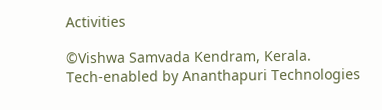Activities

©Vishwa Samvada Kendram, Kerala.
Tech-enabled by Ananthapuri Technologies